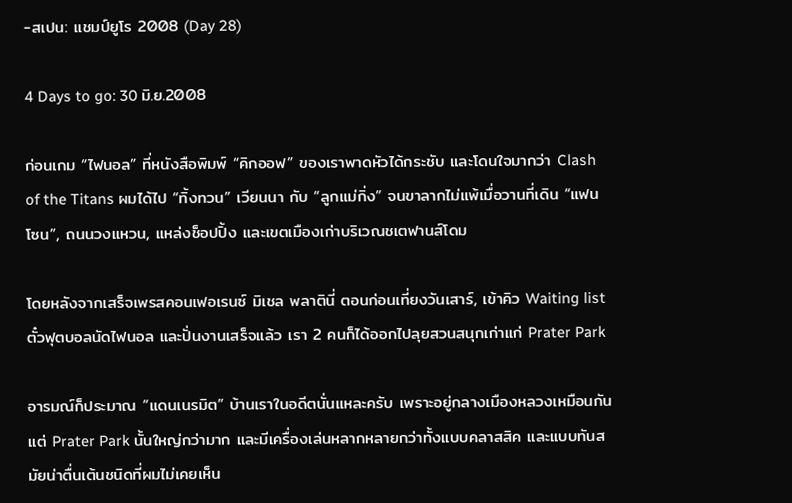-สเปน: แชมป์ยูโร 2008 (Day 28)

4 Days to go: 30 มิ.ย.2008

ก่อนเกม “ไฟนอล” ที่หนังสือพิมพ์ “คิกออฟ” ของเราพาดหัวได้กระชับ และโดนใจมากว่า Clash of the Titans ผมได้ไป “ทิ้งทวน” เวียนนา กับ “ลูกแม่กิ่ง” จนขาลากไม่แพ้เมื่อวานที่เดิน “แฟนโซน”, ถนนวงแหวน, แหล่งช็อปปิ้ง และเขตเมืองเก่าบริเวณชเตฟานส์โดม

โดยหลังจากเสร็จเพรสคอนเฟอเรนซ์ มิเชล พลาตินี่ ตอนก่อนเที่ยงวันเสาร์, เข้าคิว Waiting list ตั๋วฟุตบอลนัดไฟนอล และปั่นงานเสร็จแล้ว เรา 2 คนก็ได้ออกไปลุยสวนสนุกเก่าแก่ Prater Park

อารมณ์ก็ประมาณ “แดนเนรมิต” บ้านเราในอดีตนั่นแหละครับ เพราะอยู่กลางเมืองหลวงเหมือนกัน แต่ Prater Park นั้นใหญ่กว่ามาก และมีเครื่องเล่นหลากหลายกว่าทั้งแบบคลาสสิค และแบบทันสมัยน่าตื่นเต้นชนิดที่ผมไม่เคยเห็น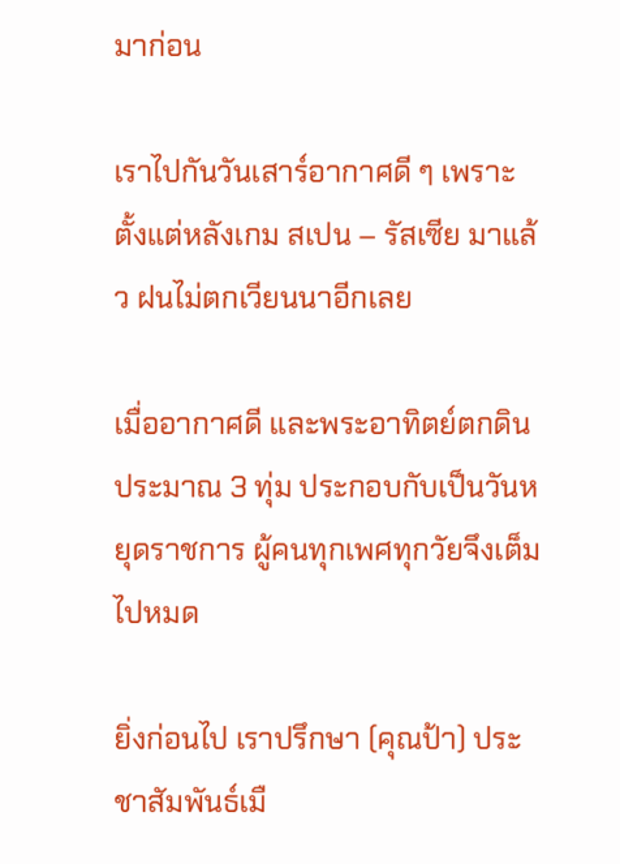มาก่อน

เราไปกันวันเสาร์อากาศดี ๆ เพราะตั้งแต่หลังเกม สเปน – รัสเซีย มาแล้ว ฝนไม่ตกเวียนนาอีกเลย

เมื่ออากาศดี และพระอาทิตย์ตกดินประมาณ 3 ทุ่ม ประกอบกับเป็นวันหยุดราชการ ผู้คนทุกเพศทุกวัยจึงเต็มไปหมด

ยิ่งก่อนไป เราปรึกษา (คุณป้า) ประชาสัมพันธ์เมื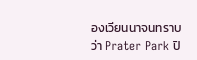องเวียนนาจนทราบว่า Prater Park ปิ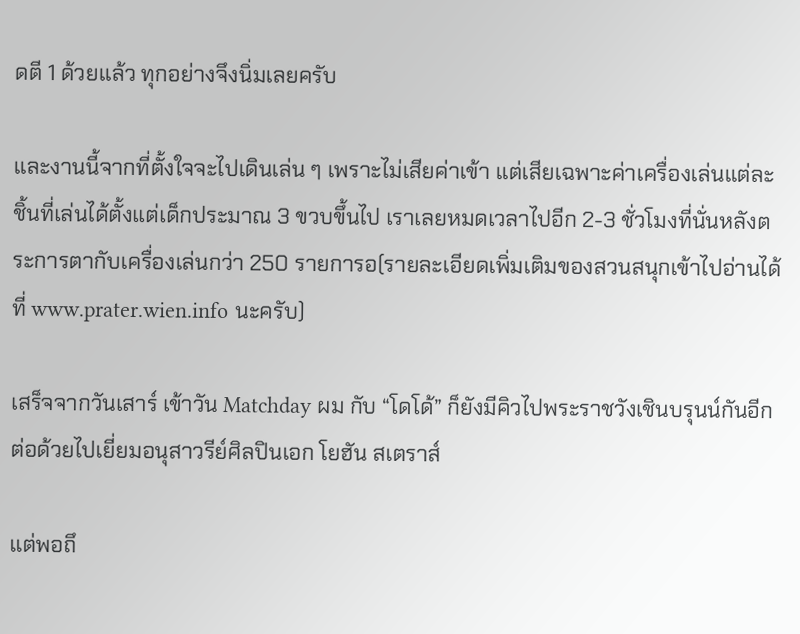ดตี 1 ด้วยแล้ว ทุกอย่างจึงนิ่มเลยครับ

และงานนี้จากที่ตั้งใจจะไปเดินเล่น ๆ เพราะไม่เสียค่าเข้า แต่เสียเฉพาะค่าเครื่องเล่นแต่ละชิ้นที่เล่นได้ตั้งแต่เด็กประมาณ 3 ขวบขึ้นไป เราเลยหมดเวลาไปอีก 2-3 ชั่วโมงที่นั่นหลังตระการตากับเครื่องเล่นกว่า 250 รายการอ(รายละเอียดเพิ่มเติมของสวนสนุกเข้าไปอ่านได้ที่ www.prater.wien.info นะครับ)

เสร็จจากวันเสาร์ เข้าวัน Matchday ผม กับ “โดโด้” ก็ยังมีคิวไปพระราชวังเชินบรุนน์กันอีกต่อด้วยไปเยี่ยมอนุสาวรีย์ศิลปินเอก โยฮัน สเตราส์

แต่พอถึ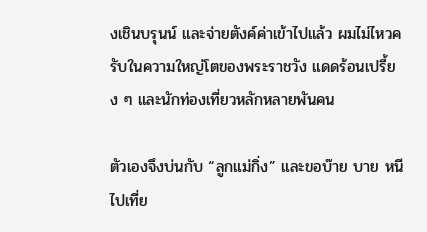งเชินบรุนน์ และจ่ายตังค์ค่าเข้าไปแล้ว ผมไม่ไหวครับในความใหญ่โตของพระราชวัง แดดร้อนเปรี้ยง ๆ และนักท่องเที่ยวหลักหลายพันคน

ตัวเองจึงบ่นกับ “ลูกแม่กิ่ง” และขอบ๊าย บาย หนีไปเที่ย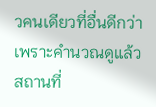วคนเดียวที่อื่นดีกว่า เพราะคำนวณดูแล้วสถานที่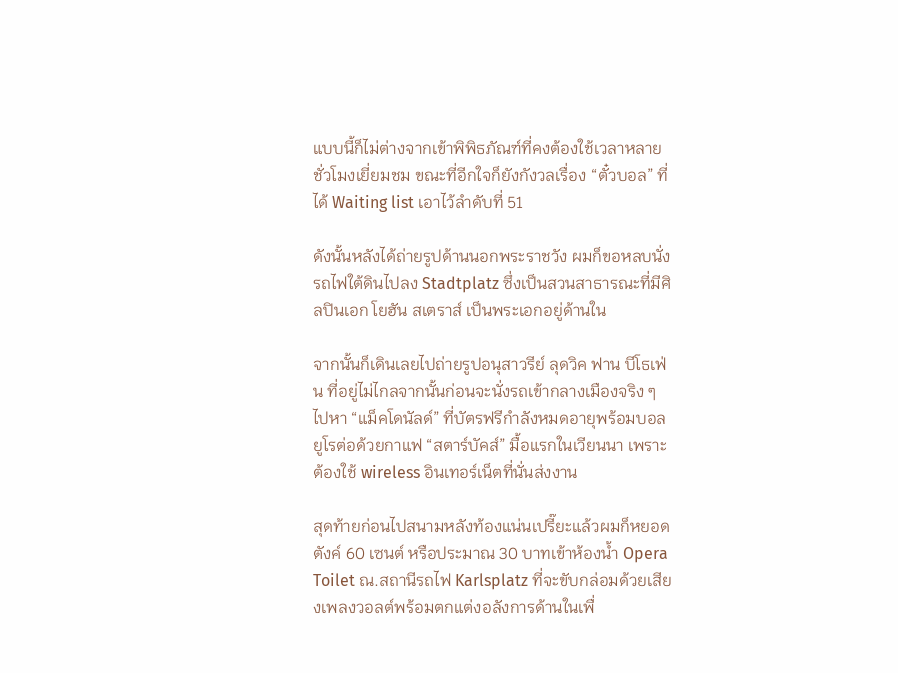แบบนี้ก็ไม่ต่างจากเข้าพิพิธภัณฑ์ที่คงต้องใช้เวลาหลายชั่วโมงเยี่ยมชม ขณะที่อีกใจก็ยังกังวลเรื่อง “ตั๋วบอล” ที่ได้ Waiting list เอาไว้ลำดับที่ 51

ดังนั้นหลังได้ถ่ายรูปด้านนอกพระราชวัง ผมก็ขอหลบนั่งรถไฟใต้ดินไปลง Stadtplatz ซึ่งเป็นสวนสาธารณะที่มีศิลปินเอก โยฮัน สเตราส์ เป็นพระเอกอยู่ด้านใน

จากนั้นก็เดินเลยไปถ่ายรูปอนุสาวรีย์ ลุดวิค ฟาน บีโธเฟ่น ที่อยู่ไม่ไกลจากนั้นก่อนจะนั่งรถเข้ากลางเมืองจริง ๆ ไปหา “แม็คโดนัลด์” ที่บัตรฟรีกำลังหมดอายุพร้อมบอลยูโรต่อด้วยกาแฟ “สตาร์บัคส์” มื้อแรกในเวียนนา เพราะต้องใช้ wireless อินเทอร์เน็ตที่นั่นส่งงาน

สุดท้ายก่อนไปสนามหลังท้องแน่นเปรี๊ยะแล้วผมก็หยอดตังค์ 60 เซนต์ หรือประมาณ 30 บาทเข้าห้องน้ำ Opera Toilet ณ.สถานีรถไฟ Karlsplatz ที่จะขับกล่อมด้วยเสียงเพลงวอลต์พร้อมตกแต่งอลังการด้านในเพื่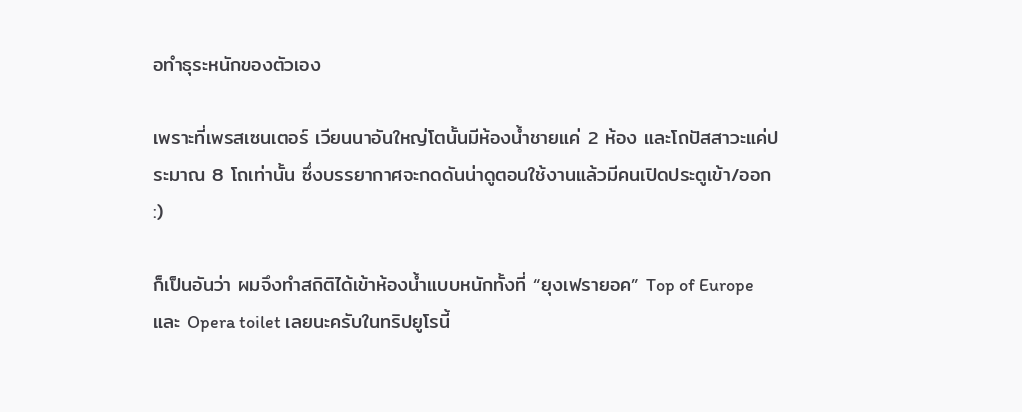อทำธุระหนักของตัวเอง

เพราะที่เพรสเซนเตอร์ เวียนนาอันใหญ่โตนั้นมีห้องน้ำชายแค่ 2 ห้อง และโถปัสสาวะแค่ประมาณ 8 โถเท่านั้น ซึ่งบรรยากาศจะกดดันน่าดูตอนใช้งานแล้วมีคนเปิดประตูเข้า/ออก :)

ก็เป็นอันว่า ผมจึงทำสถิติได้เข้าห้องน้ำแบบหนักทั้งที่ “ยุงเฟรายอค” Top of Europe และ Opera toilet เลยนะครับในทริปยูโรนี้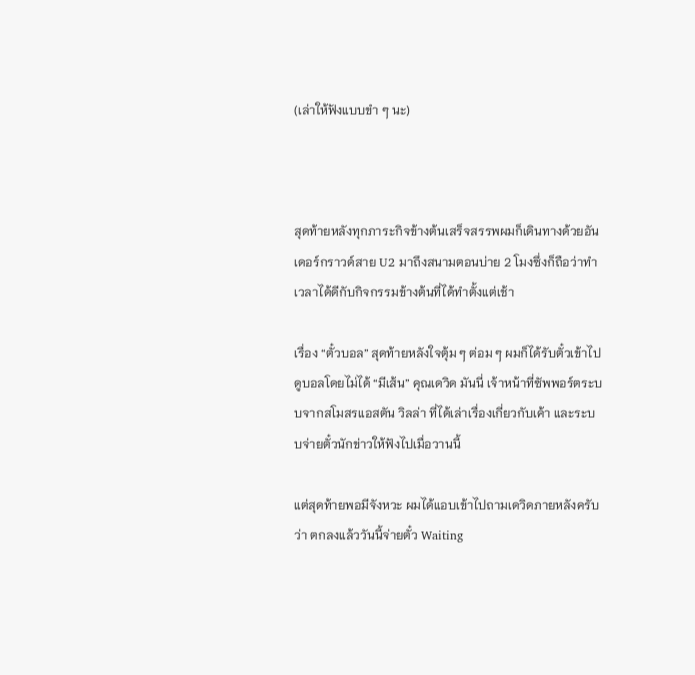(เล่าให้ฟังแบบขำ ๆ นะ)



สุดท้ายหลังทุกภาระกิจข้างต้นเสร็จสรรพผมก็เดินทางด้วยอันเดอร์กราวด์สาย U2 มาถึงสนามตอนบ่าย 2 โมงซึ่งก็ถือว่าทำเวลาได้ดีกับกิจกรรมข้างต้นที่ได้ทำตั้งแต่เช้า

เรื่อง “ตั๋วบอล” สุดท้ายหลังใจตุ้ม ๆ ต่อม ๆ ผมก็ได้รับตั๋วเข้าไปดูบอลโดยไม่ได้ “มีเส้น” คุณเดวิด มันนี่ เจ้าหน้าที่ซัพพอร์ตระบบจากสโมสรแอสตัน วิลล่า ที่ได้เล่าเรื่องเกี่ยวกับเค้า และระบบจ่ายตั๋วนักข่าวให้ฟังไปเมื่อวานนี้

แต่สุดท้ายพอมีจังหวะ ผมได้แอบเข้าไปถามเดวิดภายหลังครับว่า ตกลงแล้ววันนี้จ่ายตั๋ว Waiting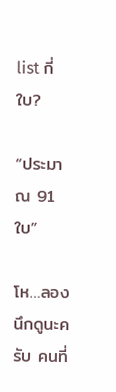list กี่ใบ?

“ประมาณ 91 ใบ”

โห…ลองนึกดูนะครับ คนที่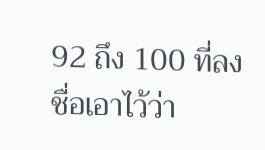92 ถึง 100 ที่ลงชื่อเอาไว้ว่า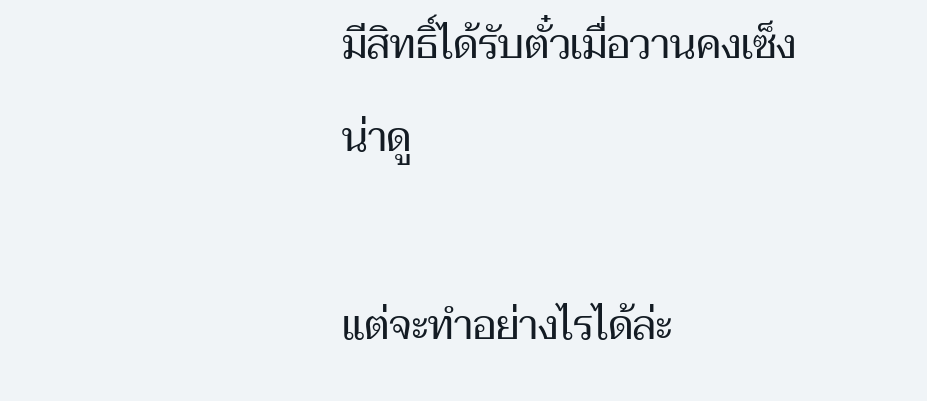มีสิทธิ์ได้รับตั๋วเมื่อวานคงเซ็งน่าดู

แต่จะทำอย่างไรได้ล่ะ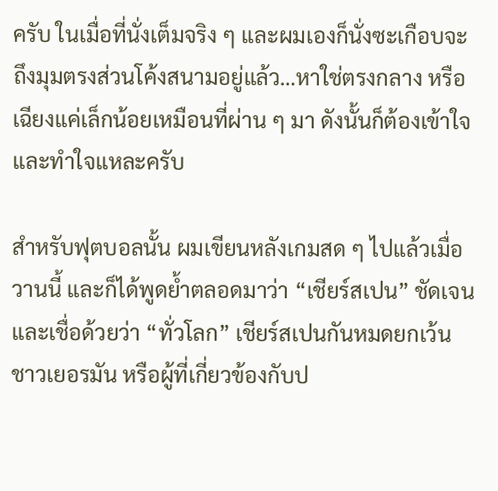ครับ ในเมื่อที่นั่งเต็มจริง ๆ และผมเองก็นั่งซะเกือบจะถึงมุมตรงส่วนโค้งสนามอยู่แล้ว…หาใช่ตรงกลาง หรือเฉียงแค่เล็กน้อยเหมือนที่ผ่าน ๆ มา ดังนั้นก็ต้องเข้าใจ และทำใจแหละครับ

สำหรับฟุตบอลนั้น ผมเขียนหลังเกมสด ๆ ไปแล้วเมื่อวานนี้ และก็ได้พูดย้ำตลอดมาว่า “เชียร์สเปน” ชัดเจน และเชื่อด้วยว่า “ทั่วโลก” เชียร์สเปนกันหมดยกเว้นชาวเยอรมัน หรือผู้ที่เกี่ยวข้องกับป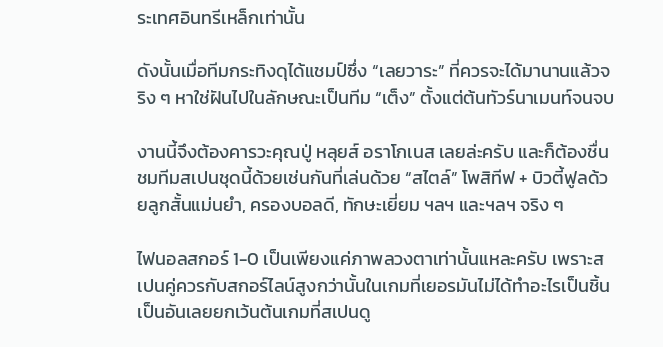ระเทศอินทรีเหล็กเท่านั้น

ดังนั้นเมื่อทีมกระทิงดุได้แชมป์ซึ่ง “เลยวาระ” ที่ควรจะได้มานานแล้วจริง ๆ หาใช่ฝันไปในลักษณะเป็นทีม “เต็ง” ตั้งแต่ต้นทัวร์นาเมนท์จนจบ

งานนี้จึงต้องคารวะคุณปู่ หลุยส์ อราโกเนส เลยล่ะครับ และก็ต้องชื่นชมทีมสเปนชุดนี้ด้วยเช่นกันที่เล่นด้วย “สไตล์” โพสิทีฟ + บิวตี้ฟูลด้วยลูกสั้นแม่นยำ, ครองบอลดี, ทักษะเยี่ยม ฯลฯ และฯลฯ จริง ๆ

ไฟนอลสกอร์ 1-0 เป็นเพียงแค่ภาพลวงตาเท่านั้นแหละครับ เพราะสเปนคู่ควรกับสกอร์ไลน์สูงกว่านั้นในเกมที่เยอรมันไม่ได้ทำอะไรเป็นชิ้นเป็นอันเลยยกเว้นต้นเกมที่สเปนดู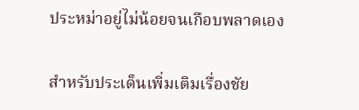ประหม่าอยู่ไม่น้อยจนเกือบพลาดเอง

สำหรับประเด็นเพิ่มเติมเรื่องชัย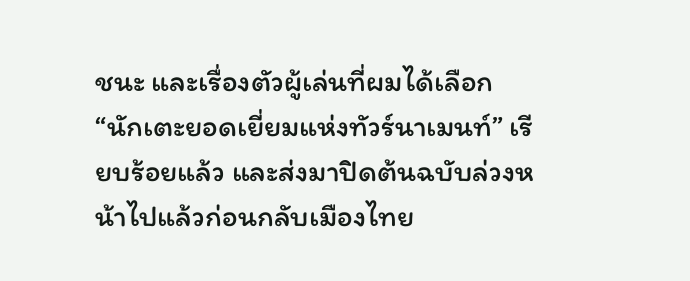ชนะ และเรื่องตัวผู้เล่นที่ผมได้เลือก “นักเตะยอดเยี่ยมแห่งทัวร์นาเมนท์” เรียบร้อยแล้ว และส่งมาปิดต้นฉบับล่วงหน้าไปแล้วก่อนกลับเมืองไทย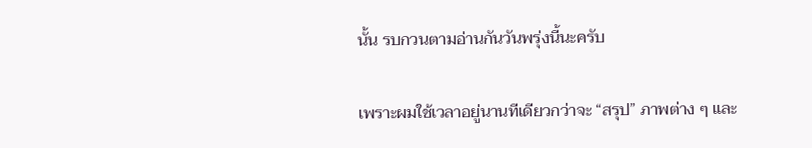นั้น รบกวนตามอ่านกันวันพรุ่งนี้นะครับ

เพราะผมใช้เวลาอยู่นานทีเดียวกว่าจะ “สรุป” ภาพต่าง ๆ และ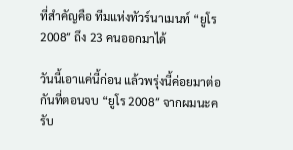ที่สำคัญคือ ทีมแห่งทัวร์นาเมนท์ “ยูโร 2008″ ถึง 23 คนออกมาได้

วันนี้เอาแค่นี้ก่อน แล้วพรุ่งนี้ค่อยมาต่อกันที่ตอนจบ “ยูโร 2008″ จากผมนะครับ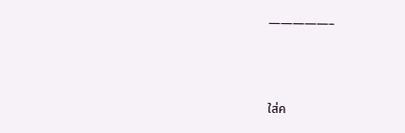—————–



ใส่ค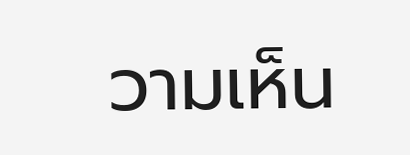วามเห็น